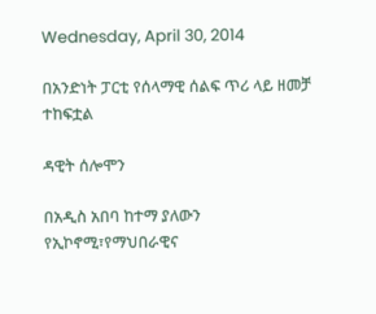Wednesday, April 30, 2014

በአንድነት ፓርቲ የሰላማዊ ሰልፍ ጥሪ ላይ ዘመቻ ተከፍቷል

ዳዊት ሰሎሞን

በአዲስ አበባ ከተማ ያለውን የኢኮኖሚ፣የማህበራዊና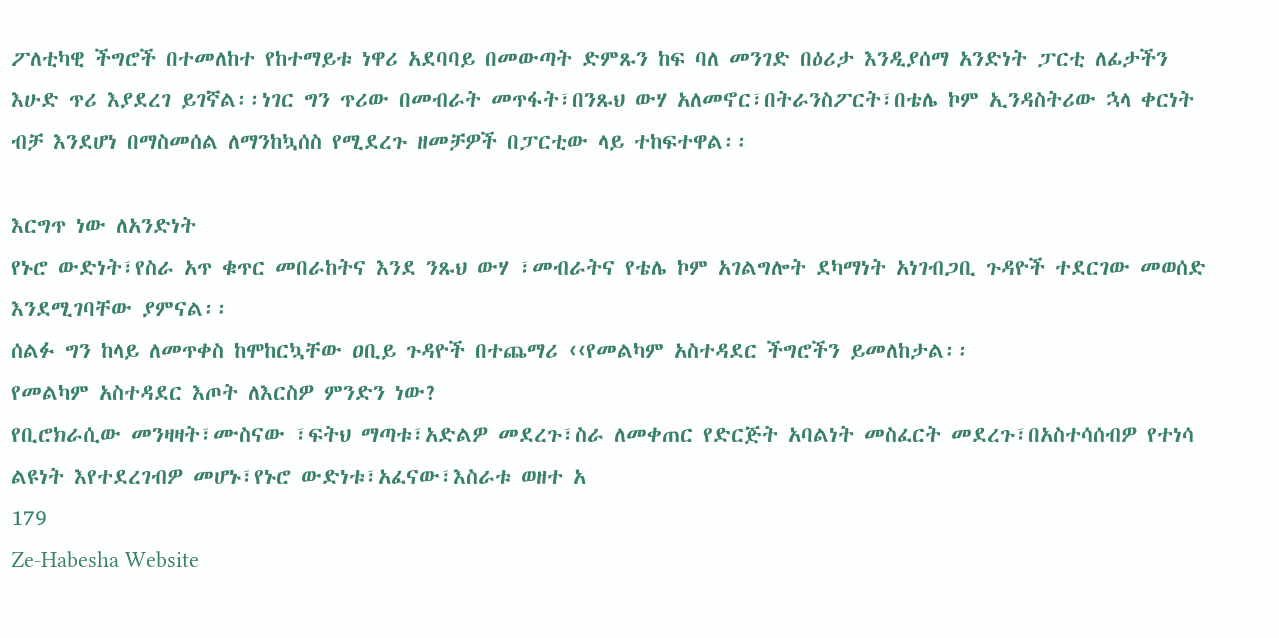ፖለቲካዊ ችግሮች በተመለከተ የከተማይቱ ነዋሪ አደባባይ በመውጣት ድምጹን ከፍ ባለ መንገድ በዕሪታ እንዲያሰማ አንድነት ፓርቲ ለፊታችን እሁድ ጥሪ እያደረገ ይገኛል፡፡ነገር ግን ጥሪው በመብራት መጥፋት፣በንጹህ ውሃ አለመኖር፣በትራንስፖርት፣በቴሌ ኮም ኢንዳስትሪው ኋላ ቀርነት
ብቻ እንደሆነ በማስመሰል ለማንከኳሰስ የሚደረጉ ዘመቻዎች በፓርቲው ላይ ተከፍተዋል፡፡

እርግጥ ነው ለአንድነት
የኑሮ ውድነት፣የስራ አጥ ቁጥር መበራከትና እንደ ንጹህ ውሃ ፣መብራትና የቴሌ ኮም አገልግሎት ደካማነት አነገብጋቢ ጉዳዮች ተደርገው መወሰድ እንደሚገባቸው ያምናል፡፡
ሰልፉ ግን ከላይ ለመጥቀስ ከሞከርኳቸው ዐቢይ ጉዳዮች በተጨማሪ ‹‹የመልካም አስተዳደር ችግሮችን ይመለከታል፡፡
የመልካም አስተዳደር እጦት ለእርስዎ ምንድን ነው?
የቢሮክራሲው መንዛዛት፣ሙስናው ፣ፍትህ ማጣቱ፣አድልዎ መደረጉ፣ስራ ለመቀጠር የድርጅት አባልነት መስፈርት መደረጉ፣በአስተሳሰብዎ የተነሳ ልዩነት እየተደረገብዎ መሆኑ፣የኑሮ ውድነቱ፣አፈናው፣እስራቱ ወዘተ አ
179
Ze-Habesha Website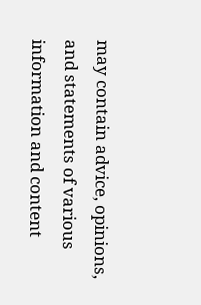may contain advice, opinions, and statements of various information and content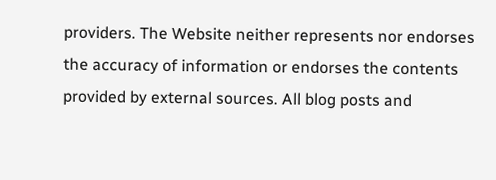providers. The Website neither represents nor endorses the accuracy of information or endorses the contents provided by external sources. All blog posts and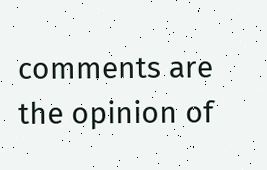comments are the opinion of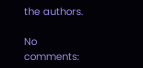the authors.

No comments: